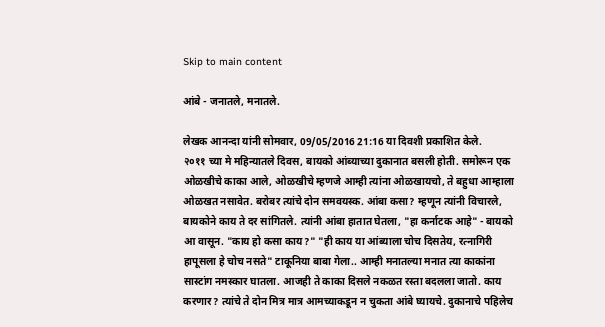Skip to main content

आंबे - जनातले, मनातले.

लेखक आनन्दा यांनी सोमवार, 09/05/2016 21:16 या दिवशी प्रकाशित केले.
२०११ च्या मे महिन्यातले दिवस, बायको आंब्याच्या दुकानात बसली होती. समोरून एक ओळखीचे काका आले, ओळखीचे म्हणजे आम्ही त्यांना ओळखायचो, ते बहुधा आम्हाला ओळखत नसावेत. बरोबर त्यांचे दोन समवयस्क. आंबा कसा? म्हणून त्यांनी विचारले, बायकोने काय ते दर सांगितले. त्यांनी आंबा हातात घेतला, "हा कर्नाटक आहे" - बायको आ वासून. "काय हो कसा काय?" "ही काय या आंब्याला चोच दिसतेय, रत्नागिरी हापूसला हे चोच नसते" टाकूनिया बाबा गेला.. आम्ही मनातल्या मनात त्या काकांना सास्टांग नमस्कार घातला. आजही ते काका दिसले नकळत रस्ता बदलला जातो. काय करणार? त्यांचे ते दोन मित्र मात्र आमच्याकडून न चुकता आंबे घ्यायचे. दुकानाचे पहिलेच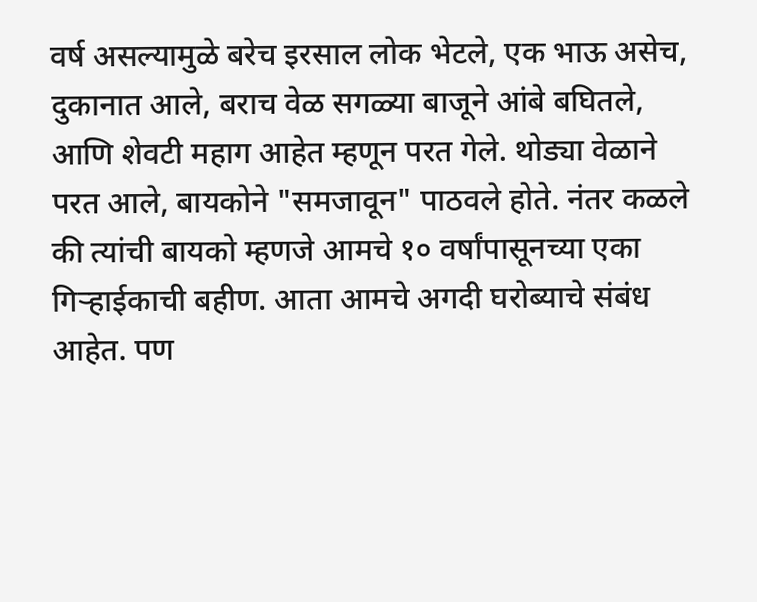वर्ष असल्यामुळे बरेच इरसाल लोक भेटले, एक भाऊ असेच, दुकानात आले, बराच वेळ सगळ्या बाजूने आंबे बघितले, आणि शेवटी महाग आहेत म्हणून परत गेले. थोड्या वेळाने परत आले, बायकोने "समजावून" पाठवले होते. नंतर कळले की त्यांची बायको म्हणजे आमचे १० वर्षांपासूनच्या एका गिर्‍हाईकाची बहीण. आता आमचे अगदी घरोब्याचे संबंध आहेत. पण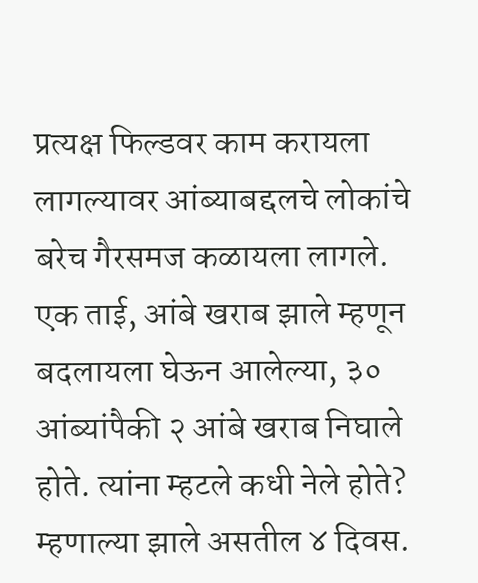प्रत्यक्ष फिल्डवर काम करायला लागल्यावर आंब्याबद्दलचे लोकांचे बरेच गैरसमज कळायला लागले. एक ताई, आंबे खराब झाले म्हणून बदलायला घेऊन आलेल्या, ३० आंब्यांपैकी २ आंबे खराब निघाले होते. त्यांना म्हटले कधी नेले होते? म्हणाल्या झाले असतील ४ दिवस.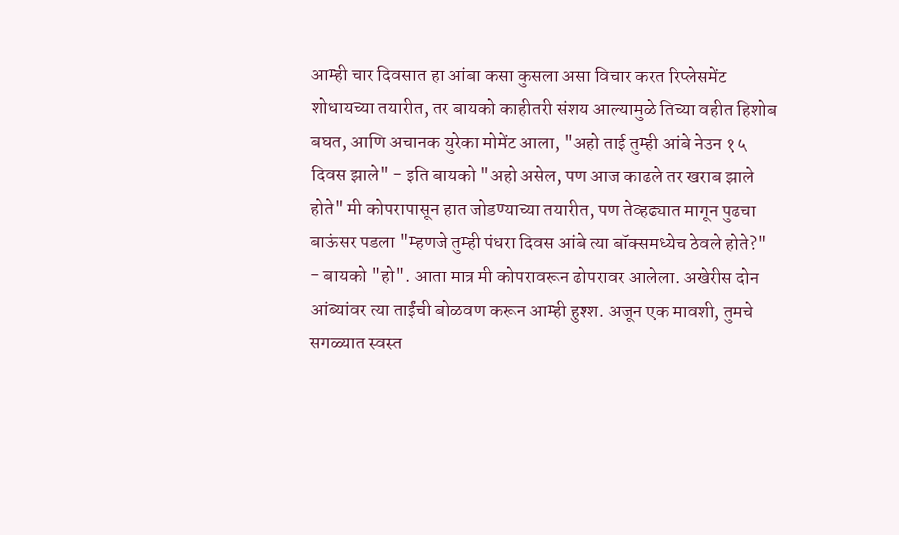आम्ही चार दिवसात हा आंबा कसा कुसला असा विचार करत रिप्लेसमेंट शोधायच्या तयारीत, तर बायको काहीतरी संशय आल्यामुळे तिच्या वहीत हिशोब बघत, आणि अचानक युरेका मोमेंट आला, "अहो ताई तुम्ही आंबे नेउन १५ दिवस झाले" - इति बायको "अहो असेल, पण आज काढले तर खराब झाले होते" मी कोपरापासून हात जोडण्याच्या तयारीत, पण तेव्हढ्यात मागून पुढचा बाऊंसर पडला "म्हणजे तुम्ही पंधरा दिवस आंबे त्या बॉक्समध्येच ठेवले होते?" - बायको "हो". आता मात्र मी कोपरावरून ढोपरावर आलेला. अखेरीस दोन आंब्यांवर त्या ताईंची बोळवण करून आम्ही हुश्श. अजून एक मावशी, तुमचे सगळ्यात स्वस्त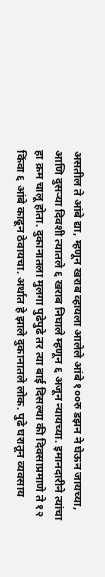असतील ते आंबे द्या, म्हणून खराब व्हायला आलेले आंबे १००रु डझन ने घेऊन जायच्या, आणि दुसर्‍या दिवशी त्यातले ६ खराब निघाले म्हणून ६ अजून न्यायच्या. इमानदारीने त्यांचा हा क्रम चालू होता. दुकानातला मुलगा पुढेपुढे तर त्या बाई दिसल्या की दिवसाप्रमाणे ते १२ किंवा ६ आंबे काढून ठेवायचा. अर्थात हे झाले दुकानातले लोक. पुढे घरातून व्यवसाय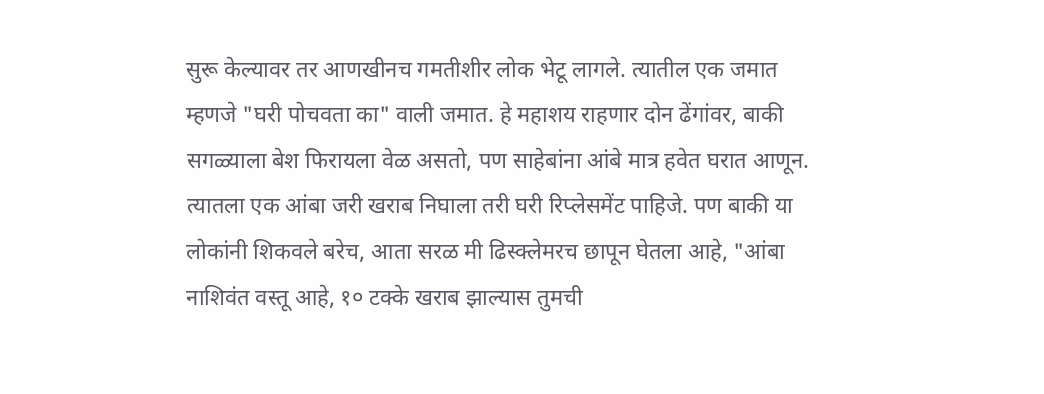सुरू केल्यावर तर आणखीनच गमतीशीर लोक भेटू लागले. त्यातील एक जमात म्हणजे "घरी पोचवता का" वाली जमात. हे महाशय राहणार दोन ढेंगांवर, बाकी सगळ्याला बेश फिरायला वेळ असतो, पण साहेबांना आंबे मात्र हवेत घरात आणून. त्यातला एक आंबा जरी खराब निघाला तरी घरी रिप्लेसमेंट पाहिजे. पण बाकी या लोकांनी शिकवले बरेच, आता सरळ मी ढिस्क्लेमरच छापून घेतला आहे, "आंबा नाशिवंत वस्तू आहे, १० टक्के खराब झाल्यास तुमची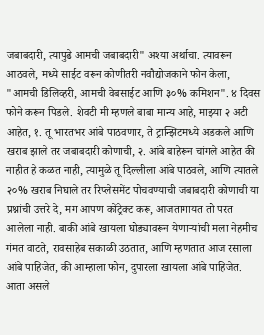जबाबदारी, त्यापुढे आमची जबाबदारी" अश्या अर्थाचा. त्यावरून आठवले, मध्ये साईट वरून कोणीतरी नवौद्योजकाने फोन केला, "आमची डिलिव्हरी, आमची वेबसाईट आणि ३०% कमिशन". ४ दिवस फोने करून पिडले. शेवटी मी म्हणले बाबा मान्य आहे, माझ्या २ अटी आहेत, १. तू भारतभर आंबे पाठवणार, ते ट्रान्झिटमध्ये अडकले आणि खराब झाले तर जबाबदारी कोणाची, २. आंबे बाहेरून चांगले आहेत की नाहीत हे कळत नाही, त्यामुळे तू दिल्लीला आंबे पाठवले, आणि त्यातले २०% खराब निघाले तर रिप्लेसमेंट पोचवण्याची जबाबदारी कोणाची या प्रश्नांची उत्तरे दे, मग आपण कोंट्रेक्ट करू, आजतागायत तो परत आलेला नाही. बाकी आंबे खायला घोड्यावरून येणार्‍यांची मला नेहमीच गंमत वाटते, रावसाहेब सकाळी उठतात, आणि म्हणतात आज रसाला आंबे पाहिजेत, की आम्हाला फोन, दुपारला खायला आंबे पाहिजेत. आता असले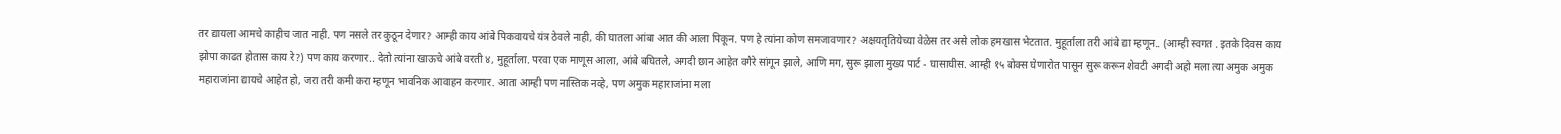तर द्यायला आमचे काहीच जात नाही. पण नसले तर कुठून देणार? आम्ही काय आंबे पिकवायचे यंत्र ठेवले नाही, की घातला आंबा आत की आला पिकून. पण हे त्यांना कोण समजावणार? अक्षयतृतियेच्या वेळेस तर असे लोक हमखास भेटतात. मुहूर्ताला तरी आंबे द्या म्हणून.. (आम्ही स्वगत . इतके दिवस काय झोपा काढत होतास काय रे?) पण काय करणार.. देतो त्यांना खाऊचे आंबे वरती ४, मुहूर्ताला. परवा एक माणूस आला, आंबे बघितले, अगदी छान आहेत वगैरे सांगून झाले, आणि मग, सुरू झाला मुख्य पार्ट - घासाघीस. आम्ही १५ बोक्स घेणारोत पासून सुरू करून शेवटी अगदी अहो मला त्या अमुक अमुक महाराजांना द्यायचे आहेत हो, जरा तरी कमी करा म्हणून भावनिक आवाहन करणार. आता आम्ही पण नास्तिक नव्हे, पण अमुक महाराजांना मला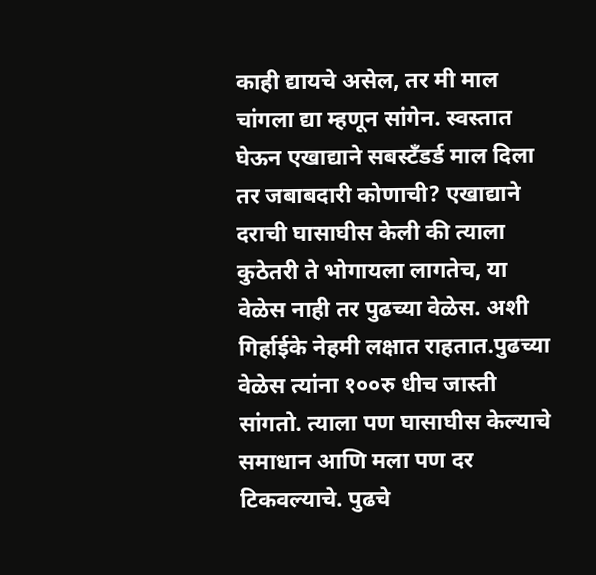काही द्यायचे असेल, तर मी माल चांगला द्या म्हणून सांगेन. स्वस्तात घेऊन एखाद्याने सबस्टँडर्ड माल दिला तर जबाबदारी कोणाची? एखाद्याने दराची घासाघीस केली की त्याला कुठेतरी ते भोगायला लागतेच, या वेळेस नाही तर पुढच्या वेळेस. अशी गिर्हाईके नेहमी लक्षात राहतात.पुढच्या वेळेस त्यांना १००रु धीच जास्ती सांगतो. त्याला पण घासाघीस केल्याचे समाधान आणि मला पण दर टिकवल्याचे. पुढचे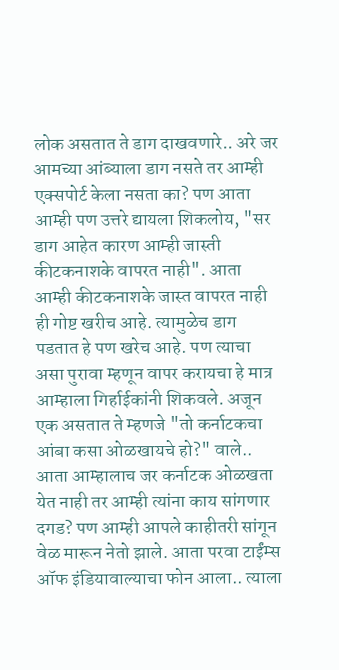लोक असतात ते डाग दाखवणारे.. अरे जर आमच्या आंब्याला डाग नसते तर आम्ही एक्सपोर्ट केला नसता का? पण आता आम्ही पण उत्तरे द्यायला शिकलोय, "सर डाग आहेत कारण आम्ही जास्ती कीटकनाशके वापरत नाही". आता आम्ही कीटकनाशके जास्त वापरत नाही ही गोष्ट खरीच आहे. त्यामुळेच डाग पडतात हे पण खरेच आहे. पण त्याचा असा पुरावा म्हणून वापर करायचा हे मात्र आम्हाला गिर्हाईकांनी शिकवले. अजून एक असतात ते म्हणजे "तो कर्नाटकचा आंबा कसा ओळखायचे हो?" वाले.. आता आम्हालाच जर कर्नाटक ओळखता येत नाही तर आम्ही त्यांना काय सांगणार दगड? पण आम्ही आपले काहीतरी सांगून वेळ मारून नेतो झाले. आता परवा टाईंम्स ऑफ इंडियावाल्याचा फोन आला.. त्याला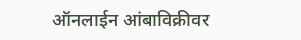ऑनलाईन आंबाविक्रीवर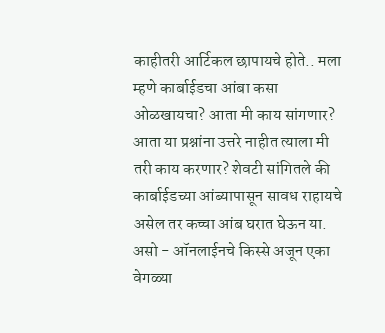काहीतरी आर्टिकल छापायचे होते.. मला म्हणे कार्बाईडचा आंबा कसा ओळखायचा? आता मी काय सांगणार? आता या प्रश्नांना उत्तरे नाहीत त्याला मी तरी काय करणार? शेवटी सांगितले की कार्बाईडच्या आंब्यापासून सावध राहायचे असेल तर कच्चा आंब घरात घेऊन या. असो - ऑनलाईनचे किस्से अजून एका वेगळ्या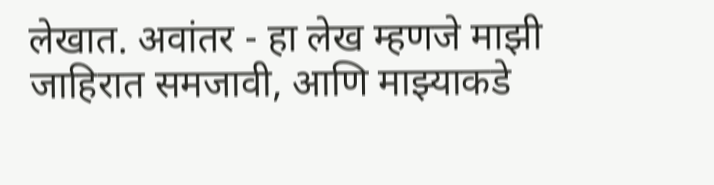लेखात. अवांतर - हा लेख म्हणजे माझी जाहिरात समजावी, आणि माझ्याकडे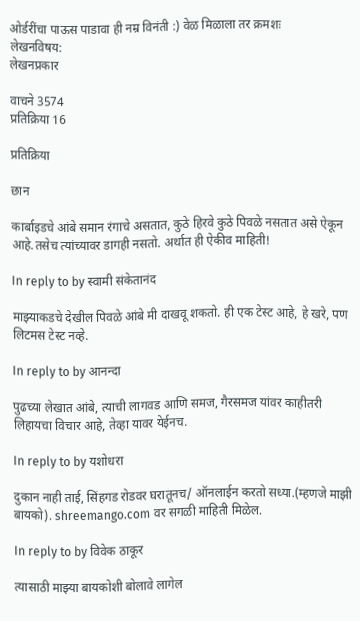ओर्डरींचा पाऊस पाडावा ही नम्र विनंती :) वेळ मिळाला तर क्रमशः
लेखनविषय:
लेखनप्रकार

वाचने 3574
प्रतिक्रिया 16

प्रतिक्रिया

छान

कार्बाइडचे आंबे समान रंगाचे असतात, कुठे हिरवे कुठे पिवळे नसतात असे ऐकून आहे.तसेच त्यांच्यावर डागही नसतो. अर्थात ही ऐकीव माहिती!

In reply to by स्वामी संकेतानंद

माझ्याकडचे देखील पिवळे आंबे मी दाखवू शकतो. ही एक टेस्ट आहे, हे खरे, पण लिटमस टेस्ट नव्हे.

In reply to by आनन्दा

पुढच्या लेखात आंबे, त्याची लागवड आणि समज, गैरसमज यांवर काहीतरी लिहायचा विचार आहे, तेव्हा यावर येईनच.

In reply to by यशोधरा

दुकान नाही ताई, सिंहगड रोडवर घरातूनच/ ऑनलाईन करतो सध्या.(म्हणजे माझी बायको). shreemango.com वर सगळी माहिती मिळेल.

In reply to by विवेक ठाकूर

त्यासाठी माझ्या बायकोशी बोलावे लागेल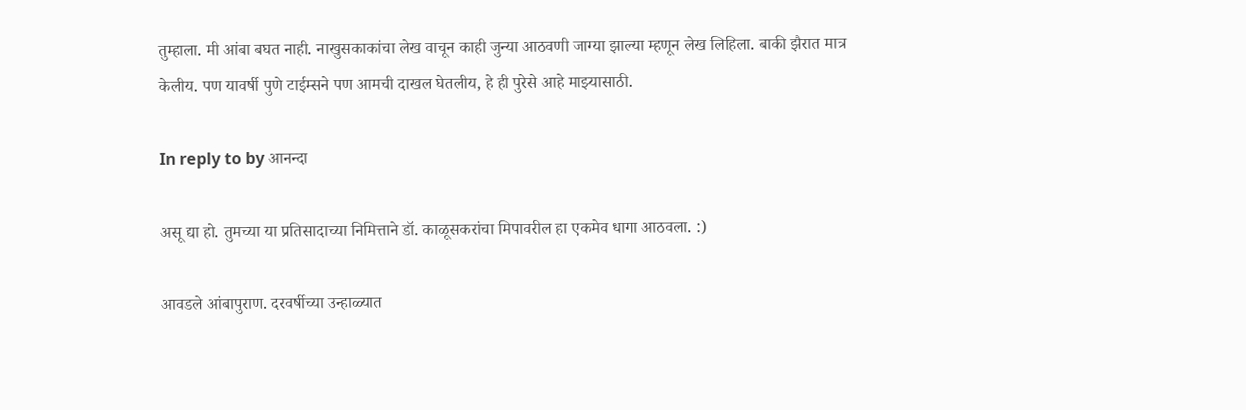तुम्हाला. मी आंबा बघत नाही. नाखुसकाकांचा लेख वाचून काही जुन्या आठवणी जाग्या झाल्या म्हणून लेख लिहिला. बाकी झैरात मात्र केलीय. पण यावर्षी पुणे टाईम्सने पण आमची दाखल घेतलीय, हे ही पुरेसे आहे माझ्यासाठी.

In reply to by आनन्दा

असू द्या हो. तुमच्या या प्रतिसादाच्या निमित्ताने डॉ. काळूसकरांचा मिपावरील हा एकमेव धागा आठवला. :)

आवडले आंबापुराण. दरवर्षीच्या उन्हाळ्यात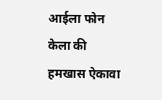आईला फोन केला की हमखास ऐकावा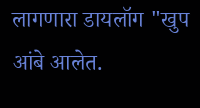लागणारा डायलॉग "खुप आंबे आलेत.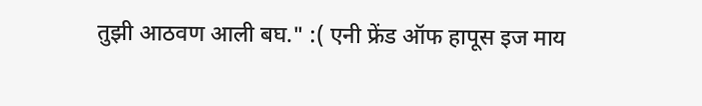तुझी आठवण आली बघ." :( एनी फ्रेंड ऑफ हापूस इज माय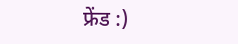फ्रेंड :)